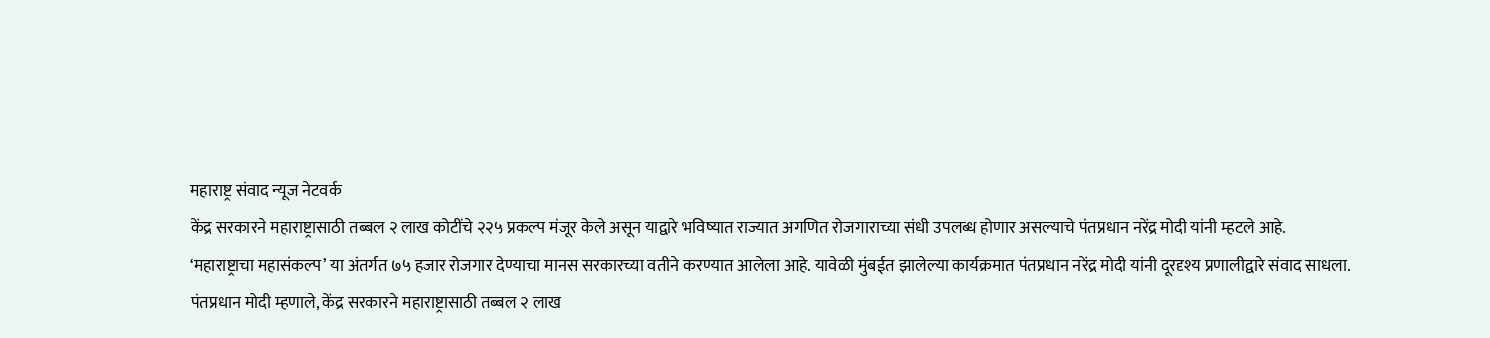महाराष्ट्र संवाद न्यूज नेटवर्क
केंद्र सरकारने महाराष्ट्रासाठी तब्बल २ लाख कोटींचे २२५ प्रकल्प मंजूर केले असून याद्वारे भविष्यात राज्यात अगणित रोजगाराच्या संधी उपलब्ध होणार असल्याचे पंतप्रधान नरेंद्र मोदी यांनी म्हटले आहे.
‘महाराष्ट्राचा महासंकल्प’ या अंतर्गत ७५ हजार रोजगार देण्याचा मानस सरकारच्या वतीने करण्यात आलेला आहे. यावेळी मुंबईत झालेल्या कार्यक्रमात पंतप्रधान नरेंद्र मोदी यांनी दूरदृश्य प्रणालीद्वारे संवाद साधला.
पंतप्रधान मोदी म्हणाले, केंद्र सरकारने महाराष्ट्रासाठी तब्बल २ लाख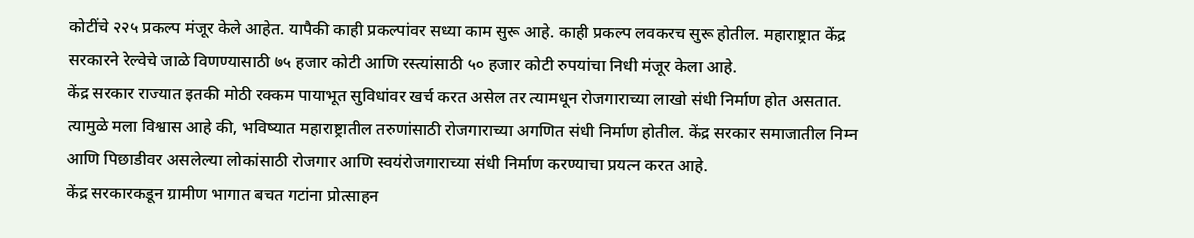कोटींचे २२५ प्रकल्प मंजूर केले आहेत. यापैकी काही प्रकल्पांवर सध्या काम सुरू आहे. काही प्रकल्प लवकरच सुरू होतील. महाराष्ट्रात केंद्र सरकारने रेल्वेचे जाळे विणण्यासाठी ७५ हजार कोटी आणि रस्त्यांसाठी ५० हजार कोटी रुपयांचा निधी मंजूर केला आहे.
केंद्र सरकार राज्यात इतकी मोठी रक्कम पायाभूत सुविधांवर खर्च करत असेल तर त्यामधून रोजगाराच्या लाखो संधी निर्माण होत असतात. त्यामुळे मला विश्वास आहे की, भविष्यात महाराष्ट्रातील तरुणांसाठी रोजगाराच्या अगणित संधी निर्माण होतील. केंद्र सरकार समाजातील निम्न आणि पिछाडीवर असलेल्या लोकांसाठी रोजगार आणि स्वयंरोजगाराच्या संधी निर्माण करण्याचा प्रयत्न करत आहे.
केंद्र सरकारकडून ग्रामीण भागात बचत गटांना प्रोत्साहन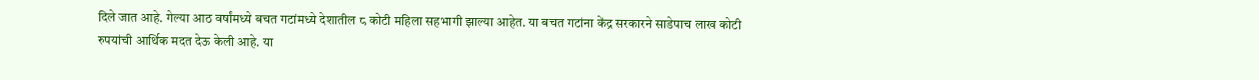दिले जात आहे. गेल्या आठ वर्षांमध्ये बचत गटांमध्ये देशातील ८ कोटी महिला सहभागी झाल्या आहेत. या बचत गटांना केंद्र सरकारने साडेपाच लाख कोटी रुपयांची आर्थिक मदत देऊ केली आहे. या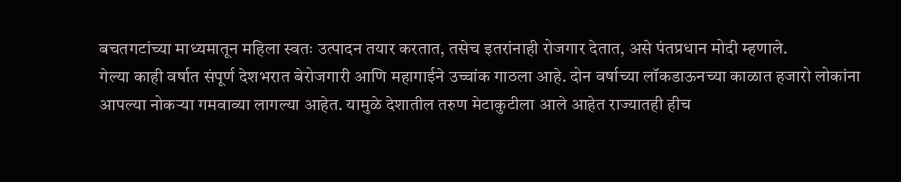बचतगटांच्या माध्यमातून महिला स्वतः उत्पादन तयार करतात, तसेच इतरांनाही रोजगार देतात, असे पंतप्रधान मोदी म्हणाले.
गेल्या काही वर्षात संपूर्ण देशभरात बेरोजगारी आणि महागाईने उच्चांक गाठला आहे. दोन वर्षाच्या लॉकडाऊनच्या काळात हजारो लोकांना आपल्या नोकऱ्या गमवाव्या लागल्या आहेत. यामुळे देशातील तरुण मेटाकुटीला आले आहेत राज्यातही हीच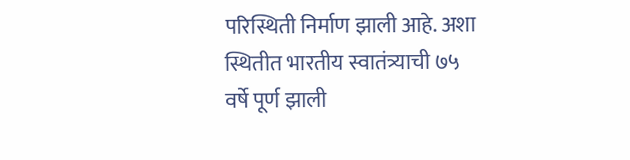परिस्थिती निर्माण झाली आहे. अशा स्थितीत भारतीय स्वातंत्र्याची ७५ वर्षे पूर्ण झाली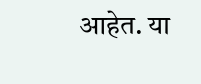आहेत. या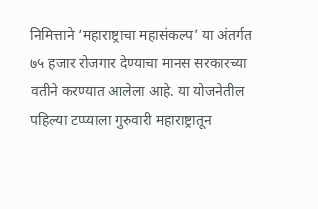निमित्ताने ‘महाराष्ट्राचा महासंकल्प’ या अंतर्गत ७५ हजार रोजगार देण्याचा मानस सरकारच्या वतीने करण्यात आलेला आहे. या योजनेतील पहिल्या टप्प्याला गुरुवारी महाराष्ट्रातून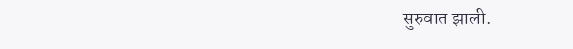सुरुवात झाली.